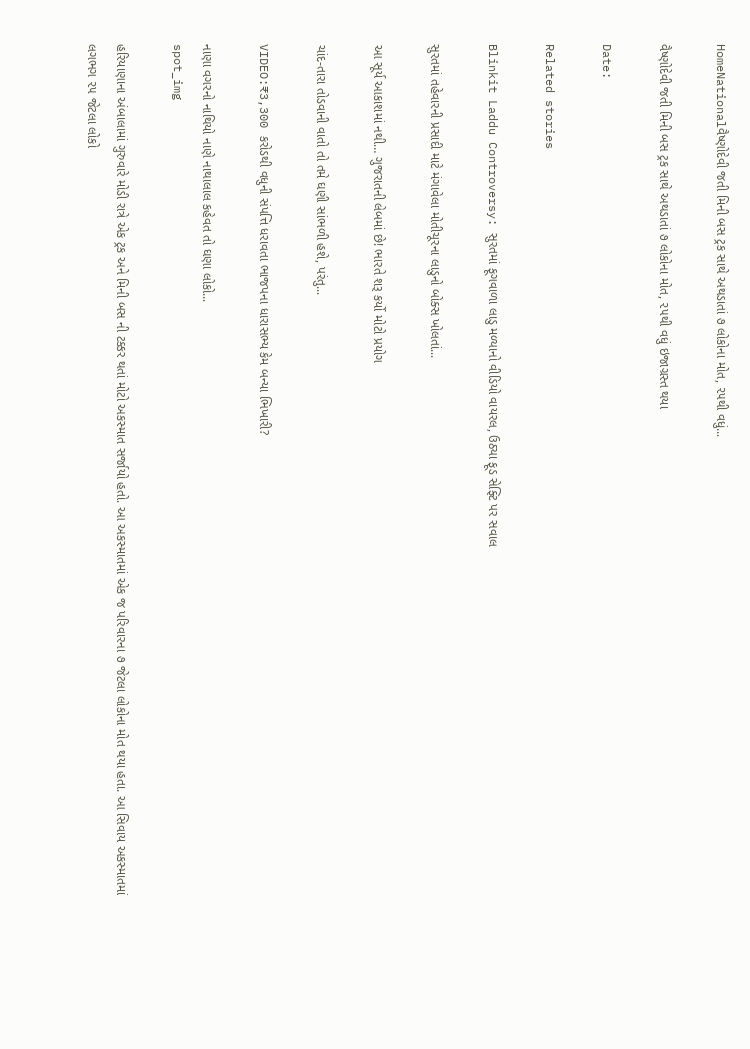HomeNationalવૈષ્ણોદેવી જતી મિની બસ ટ્રક સાથે અથડાતાં ૭ લોકોના મોત, ૨૫થી વધું...

વૈષ્ણોદેવી જતી મિની બસ ટ્રક સાથે અથડાતાં ૭ લોકોના મોત, ૨૫થી વધું ઇજાગ્રસ્ત થયા

Date:

Related stories

Blinkit Laddu Controversy: સુરતમાં ફૂગવાળા લાડુ મળ્યાનો વીડિયો વાયરલ, ઉઠ્યા ફૂડ સેફ્ટિ પર સવાલ

સુરતમાં તહેવારની પ્રસાદી માટે મંગાવેલા મોતીચૂરના લાડુનો બોક્સ ખોલતાં...

આ સૂર્ય આકાશમાં નથી… ગુજરાતની લેબમાં છે! ભારતે શરૂ કર્યો મોટો પ્રયોગ

ચાંદ-તારા તોડવાની વાતો તો તમે ઘણી સાંભળી હશે, પરંતુ...

VIDEO:₹3,300 કરોડથી વધુની સંપત્તિ ધરાવતા ભાજપના ધારાસભ્ય કેમ બન્યા ભિખારી?

નાણા વગરનો નાથિયો નાણે નાથાલાલ કહેવત તો ઘણા લોકો...
spot_img

હરિયાણાના અંબાલામાં ગુરુવારે મોડી રાત્રે એક ટ્રક અને મિની બસ ની ટક્કર થતાં મોટો અકસ્માત સર્જાયો હતો. આ અકસ્માતમાં એક જ પરિવારના ૭ જેટલા લોકોના મોત થયા હતા. આ સિવાય અકસ્માતમાં લગભગ ૨૫ જેટલા લોકો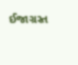ઈજાગ્રસ્ત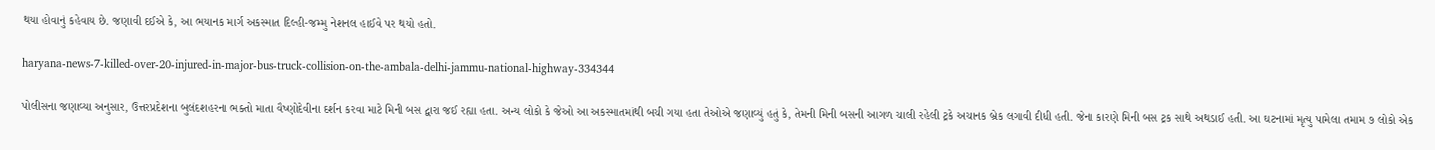થયા હોવાનું કહેવાય છે. જણાવી દઈએ કે, આ ભયાનક માર્ગ અકસ્માત દિલ્હી-જમ્મુ નેશનલ હાઈવે પર થયો હતો.

haryana-news-7-killed-over-20-injured-in-major-bus-truck-collision-on-the-ambala-delhi-jammu-national-highway-334344

પોલીસના જણાવ્યા અનુસાર, ઉત્તરપ્રદેશના બુલંદશહરના ભક્તો માતા વૈષ્ણોદેવીના દર્શન કરવા માટે મિની બસ દ્વારા જઈ રહ્યા હતા. અન્ય લોકો કે જેઓ આ અકસ્માતમાંથી બચી ગયા હતા તેઓએ જણાવ્યું હતું કે, તેમની મિની બસની આગળ ચાલી રહેલી ટ્રકે અચાનક બ્રેક લગાવી દીધી હતી. જેના કારણે મિની બસ ટ્રક સાથે અથડાઈ હતી. આ ઘટનામાં મૃત્યુ પામેલા તમામ ૭ લોકો એક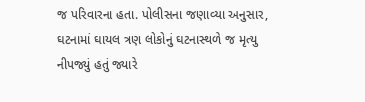જ પરિવારના હતા. પોલીસના જણાવ્યા અનુસાર, ઘટનામાં ઘાયલ ત્રણ લોકોનું ઘટનાસ્થળે જ મૃત્યુ નીપજ્યું હતું જ્યારે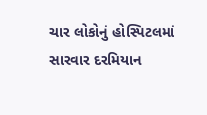ચાર લોકોનું હોસ્પિટલમાં સારવાર દરમિયાન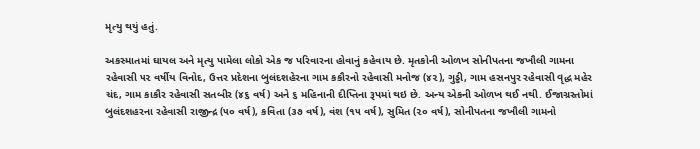મૃત્યુ થયું હતું.

અકસ્માતમાં ઘાયલ અને મૃત્યુ પામેલા લોકો એક જ પરિવારના હોવાનું કહેવાય છે. મૃતકોની ઓળખ સોનીપતના જખૌલી ગામના રહેવાસી ૫૨ વર્ષીય વિનોદ, ઉત્તર પ્રદેશના બુલંદશહેરના ગામ કકૌરનો રહેવાસી મનોજ (૪૨), ગુડ્ડી, ગામ હસનપુર રહેવાસી વૃદ્ધ મહેર ચંદ, ગામ કાકૌર રહેવાસી સતબીર (૪૬ વર્ષ) અને ૬ મહિનાની દીપ્તિના રૂપમાં થઇ છે. અન્ય એકની ઓળખ થઈ નથી. ઈજાગ્રસ્તોમાં બુલંદશહરના રહેવાસી રાજીન્દ્ર (૫૦ વર્ષ), કવિતા (૩૭ વર્ષ), વંશ (૧૫ વર્ષ), સુમિત (૨૦ વર્ષ), સોનીપતના જખૌલી ગામનો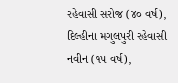રહેવાસી સરોજ (૪૦ વર્ષ), દિલ્હીના મગુલપુરી રહેવાસી નવીન (૧૫ વર્ષ),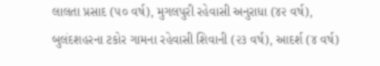લાલતા પ્રસાદ (૫૦ વર્ષ), મુગલપુરી રહેવાસી અનુરાધા (૪૨ વર્ષ), બુલંદશહરના ટકોર ગામના રહેવાસી શિવાની (૨૩ વર્ષ), આદર્શ (૪ વર્ષ)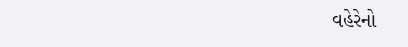વહેરેનો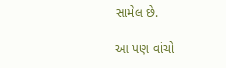સામેલ છે.

આ પણ વાંચો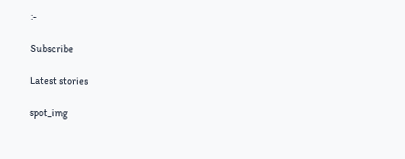:-

Subscribe

Latest stories

spot_img